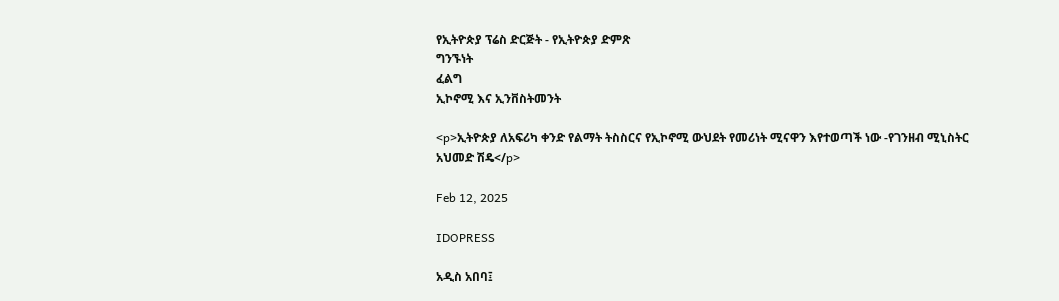የኢትዮጵያ ፕሬስ ድርጅት - የኢትዮጵያ ድምጽ
ግንኙነት
ፈልግ
ኢኮኖሚ እና ኢንቨስትመንት

<p>ኢትዮጵያ ለአፍሪካ ቀንድ የልማት ትስስርና የኢኮኖሚ ውህደት የመሪነት ሚናዋን እየተወጣች ነው -የገንዘብ ሚኒስትር አህመድ ሽዴ</p>

Feb 12, 2025

IDOPRESS

አዲስ አበባ፤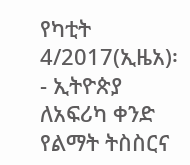የካቲት 4/2017(ኢዜአ)፡- ኢትዮጵያ ለአፍሪካ ቀንድ የልማት ትስስርና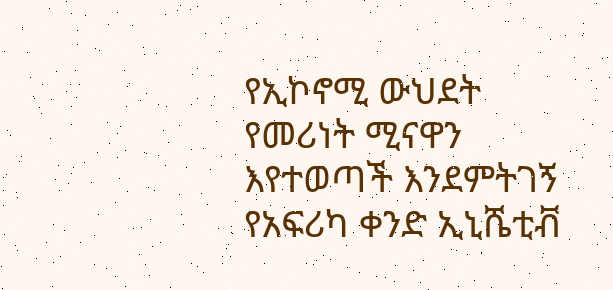የኢኮኖሚ ውህደት የመሪነት ሚናዋን እየተወጣች እንደምትገኝ የአፍሪካ ቀንድ ኢኒሼቲቭ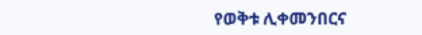የወቅቱ ሊቀመንበርና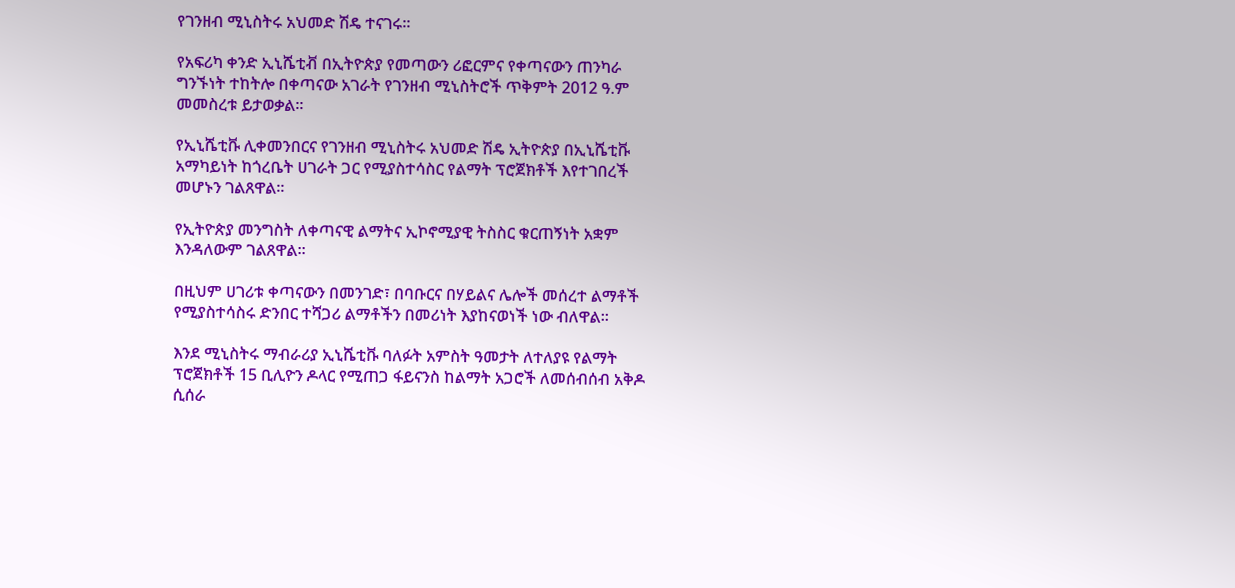የገንዘብ ሚኒስትሩ አህመድ ሽዴ ተናገሩ።

የአፍሪካ ቀንድ ኢኒሼቲቭ በኢትዮጵያ የመጣውን ሪፎርምና የቀጣናውን ጠንካራ ግንኙነት ተከትሎ በቀጣናው አገራት የገንዘብ ሚኒስትሮች ጥቅምት 2012 ዓ.ም መመስረቱ ይታወቃል።

የኢኒሼቲቩ ሊቀመንበርና የገንዘብ ሚኒስትሩ አህመድ ሽዴ ኢትዮጵያ በኢኒሼቲቩ አማካይነት ከጎረቤት ሀገራት ጋር የሚያስተሳስር የልማት ፕሮጀክቶች እየተገበረች መሆኑን ገልጸዋል።

የኢትዮጵያ መንግስት ለቀጣናዊ ልማትና ኢኮኖሚያዊ ትስስር ቁርጠኝነት አቋም እንዳለውም ገልጸዋል።

በዚህም ሀገሪቱ ቀጣናውን በመንገድ፣ በባቡርና በሃይልና ሌሎች መሰረተ ልማቶች የሚያስተሳስሩ ድንበር ተሻጋሪ ልማቶችን በመሪነት እያከናወነች ነው ብለዋል።

እንደ ሚኒስትሩ ማብራሪያ ኢኒሼቲቩ ባለፉት አምስት ዓመታት ለተለያዩ የልማት ፕሮጀክቶች 15 ቢሊዮን ዶላር የሚጠጋ ፋይናንስ ከልማት አጋሮች ለመሰብሰብ አቅዶ ሲሰራ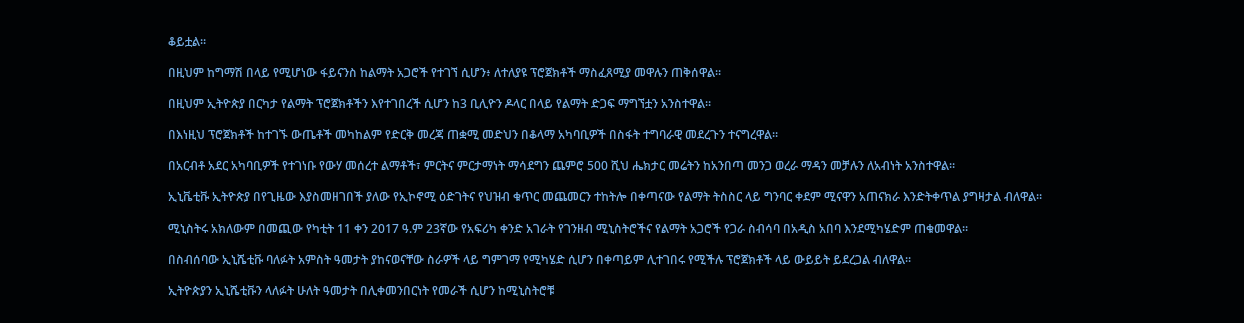ቆይቷል።

በዚህም ከግማሽ በላይ የሚሆነው ፋይናንስ ከልማት አጋሮች የተገኘ ሲሆን፥ ለተለያዩ ፕሮጀክቶች ማስፈጸሚያ መዋሉን ጠቅሰዋል።

በዚህም ኢትዮጵያ በርካታ የልማት ፕሮጀክቶችን እየተገበረች ሲሆን ከ3 ቢሊዮን ዶላር በላይ የልማት ድጋፍ ማግኘቷን አንስተዋል።

በእነዚህ ፕሮጀክቶች ከተገኙ ውጤቶች መካከልም የድርቅ መረጃ ጠቋሚ መድህን በቆላማ አካባቢዎች በስፋት ተግባራዊ መደረጉን ተናግረዋል።

በአርብቶ አደር አካባቢዎች የተገነቡ የውሃ መሰረተ ልማቶች፣ ምርትና ምርታማነት ማሳደግን ጨምሮ 500 ሺህ ሔክታር መሬትን ከአንበጣ መንጋ ወረራ ማዳን መቻሉን ለአብነት አንስተዋል።

ኢኒቬቲቩ ኢትዮጵያ በየጊዜው እያስመዘገበች ያለው የኢኮኖሚ ዕድገትና የህዝብ ቁጥር መጨመርን ተከትሎ በቀጣናው የልማት ትስስር ላይ ግንባር ቀደም ሚናዋን አጠናክራ እንድትቀጥል ያግዛታል ብለዋል።

ሚኒስትሩ አክለውም በመጪው የካቲት 11 ቀን 2017 ዓ.ም 23ኛው የአፍሪካ ቀንድ አገራት የገንዘብ ሚኒስትሮችና የልማት አጋሮች የጋራ ስብሳባ በአዲስ አበባ እንደሚካሄድም ጠቁመዋል።

በስብሰባው ኢኒሼቲቩ ባለፉት አምስት ዓመታት ያከናወናቸው ስራዎች ላይ ግምገማ የሚካሄድ ሲሆን በቀጣይም ሊተገበሩ የሚችሉ ፕሮጀክቶች ላይ ውይይት ይደረጋል ብለዋል።

ኢትዮጵያን ኢኒሼቲቩን ላለፉት ሁለት ዓመታት በሊቀመንበርነት የመራች ሲሆን ከሚኒስትሮቹ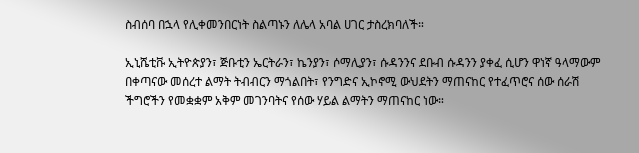ስብሰባ በኋላ የሊቀመንበርነት ስልጣኑን ለሌላ አባል ሀገር ታስረክባለች።

ኢኒሼቲቩ ኢትዮጵያን፣ ጅቡቲን ኤርትራን፣ ኬንያን፣ ሶማሊያን፣ ሱዳንንና ደቡብ ሱዳንን ያቀፈ ሲሆን ዋነኛ ዓላማውም በቀጣናው መሰረተ ልማት ትብብርን ማጎልበት፣ የንግድና ኢኮኖሚ ውህደትን ማጠናከር የተፈጥሮና ሰው ሰራሽ ችግሮችን የመቋቋም አቅም መገንባትና የሰው ሃይል ልማትን ማጠናከር ነው።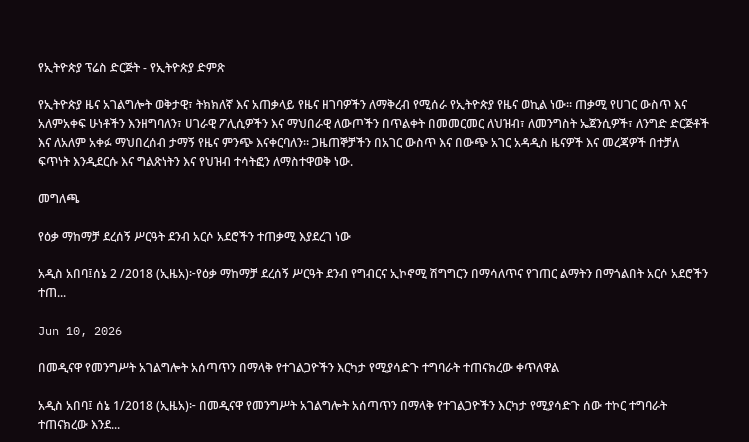የኢትዮጵያ ፕሬስ ድርጅት - የኢትዮጵያ ድምጽ

የኢትዮጵያ ዜና አገልግሎት ወቅታዊ፣ ትክክለኛ እና አጠቃላይ የዜና ዘገባዎችን ለማቅረብ የሚሰራ የኢትዮጵያ የዜና ወኪል ነው። ጠቃሚ የሀገር ውስጥ እና አለምአቀፍ ሁነቶችን እንዘግባለን፣ ሀገራዊ ፖሊሲዎችን እና ማህበራዊ ለውጦችን በጥልቀት በመመርመር ለህዝብ፣ ለመንግስት ኤጀንሲዎች፣ ለንግድ ድርጅቶች እና ለአለም አቀፉ ማህበረሰብ ታማኝ የዜና ምንጭ እናቀርባለን። ጋዜጠኞቻችን በአገር ውስጥ እና በውጭ አገር አዳዲስ ዜናዎች እና መረጃዎች በተቻለ ፍጥነት እንዲደርሱ እና ግልጽነትን እና የህዝብ ተሳትፎን ለማስተዋወቅ ነው.

መግለጫ

የዕቃ ማከማቻ ደረሰኝ ሥርዓት ደንብ አርሶ አደሮችን ተጠቃሚ እያደረገ ነው

አዲስ አበባ፤ሰኔ 2 /2018 (ኢዜአ)፦የዕቃ ማከማቻ ደረሰኝ ሥርዓት ደንብ የግብርና ኢኮኖሚ ሽግግርን በማሳለጥና የገጠር ልማትን በማጎልበት አርሶ አደሮችን ተጠ...

Jun 10, 2026

በመዲናዋ የመንግሥት አገልግሎት አሰጣጥን በማላቅ የተገልጋዮችን እርካታ የሚያሳድጉ ተግባራት ተጠናክረው ቀጥለዋል

አዲስ አበባ፤ ሰኔ 1/2018 (ኢዜአ)፦ በመዲናዋ የመንግሥት አገልግሎት አሰጣጥን በማላቅ የተገልጋዮችን እርካታ የሚያሳድጉ ሰው ተኮር ተግባራት ተጠናክረው እንደ...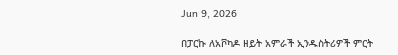Jun 9, 2026

በፓርኩ ለአቮካዶ ዘይት አምራች ኢንዱስትሪዎች ምርት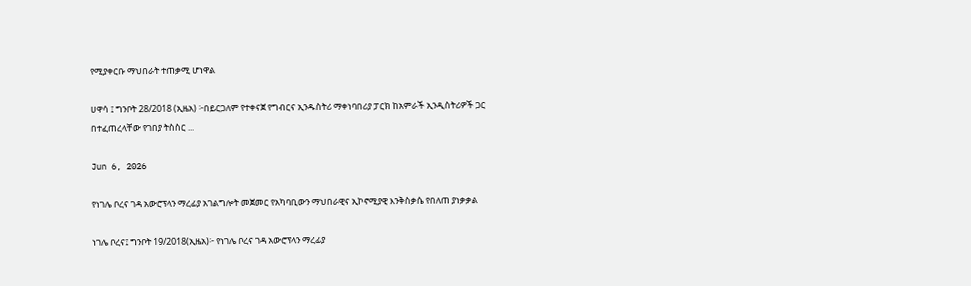የሚያቀርቡ ማህበራት ተጠቃሚ ሆነዋል

ሀዋሳ ፤ ግንቦት 28/2018 (ኢዜአ) ፦በይርጋለም የተቀናጀ የግብርና ኢንዱስትሪ ማቀነባበሪያ ፓርክ ከአምራች ኢንዲስትሪዎች ጋር በተፈጠረላቸው የገበያ ትስስር ...

Jun 6, 2026

የነገሌ ቦረና ገዳ አውሮፕላን ማረፊያ አገልግሎት መጀመር የአካባቢውን ማህበራዊና ኢኮኖሚያዊ እንቅስቃሴ የበለጠ ያነቃቃል

ነገሌ ቦረና፤ ግንቦት 19/2018(ኢዜአ)፦ የነገሌ ቦረና ገዳ አውሮፕላን ማረፊያ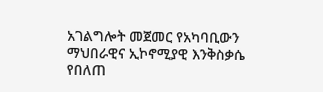አገልግሎት መጀመር የአካባቢውን ማህበራዊና ኢኮኖሚያዊ እንቅስቃሴ የበለጠ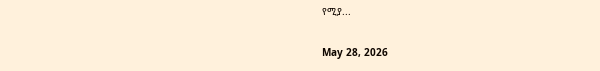የሚያ...

May 28, 2026